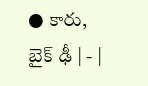● కారు, బైక్‌ ఢీ | - |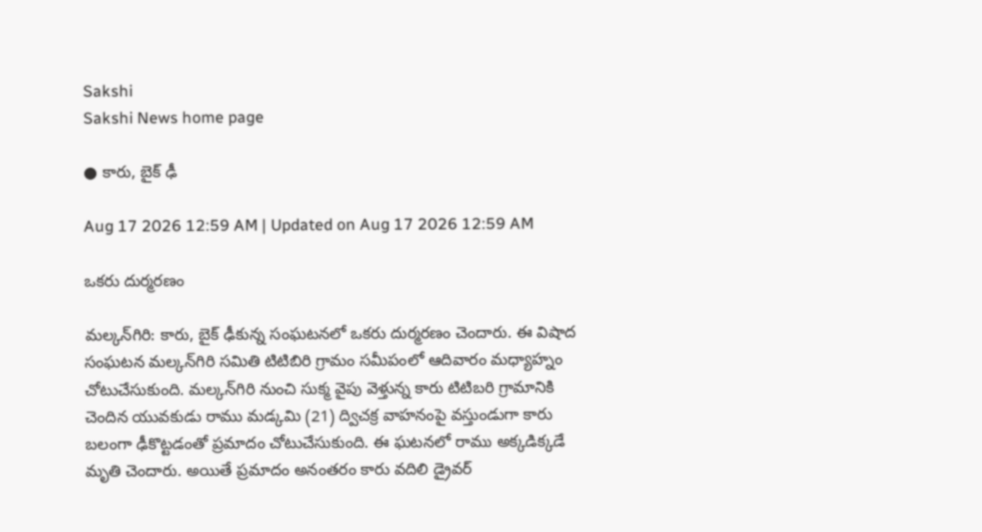Sakshi
Sakshi News home page

● కారు, బైక్‌ ఢీ

Aug 17 2026 12:59 AM | Updated on Aug 17 2026 12:59 AM

ఒకరు దుర్మరణం

మల్కన్‌గిరి: కారు, బైక్‌ ఢీకున్న సంఘటనలో ఒకరు దుర్మరణం చెందారు. ఈ విషాద సంఘటన మల్కన్‌గిరి సమితి టిటిబిరి గ్రామం సమీపంలో ఆదివారం మధ్యాహ్నం చోటుచేసుకుంది. మల్కన్‌గిరి నుంచి సుక్మ వైపు వెళ్తున్న కారు టిటిబరి గ్రామానికి చెందిన యువకుడు రాము మడ్కమి (21) ద్విచక్ర వాహనంపై వస్తుండుగా కారు బలంగా ఢీకొట్టడంతో ప్రమాదం చోటుచేసుకుంది. ఈ ఘటనలో రాము అక్కడిక్కడే మృతి చెందారు. అయితే ప్రమాదం అనంతరం కారు వదిలి డ్రైవర్‌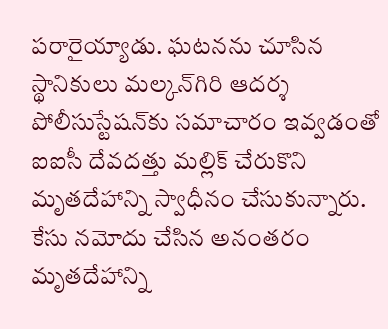పరారైయ్యాడు. ఘటనను చూసిన స్థానికులు మల్కన్‌గిరి ఆదర్శ పోలీసుస్టేషన్‌కు సమాచారం ఇవ్వడంతో ఐఐసీ దేవదత్తు మల్లిక్‌ చేరుకొని మృతదేహాన్ని స్వాధీనం చేసుకున్నారు. కేసు నమోదు చేసిన అనంతరం మృతదేహాన్ని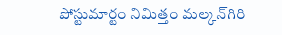పోస్టుమార్టం నిమిత్తం మల్కన్‌గిరి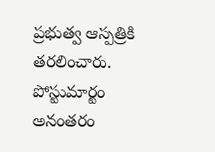ప్రభుత్వ ఆస్పత్రికి తరలించారు. పోస్టుమార్టం అనంతరం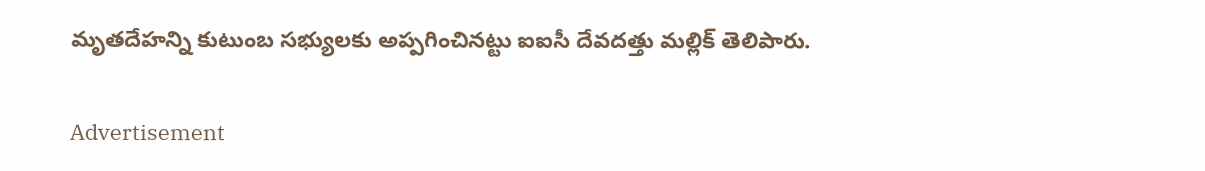మృతదేహన్ని కుటుంబ సభ్యులకు అప్పగించినట్టు ఐఐసీ దేవదత్తు మల్లిక్‌ తెలిపారు.

Advertisement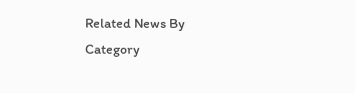Related News By Category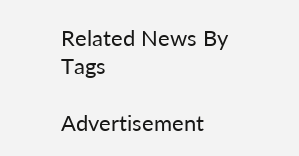Related News By Tags

Advertisement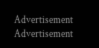Advertisement
Advertisement